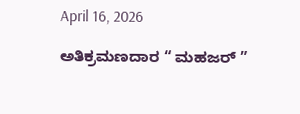April 16, 2026

ಅತಿಕ್ರಮಣದಾರ “ ಮಹಜರ್ ”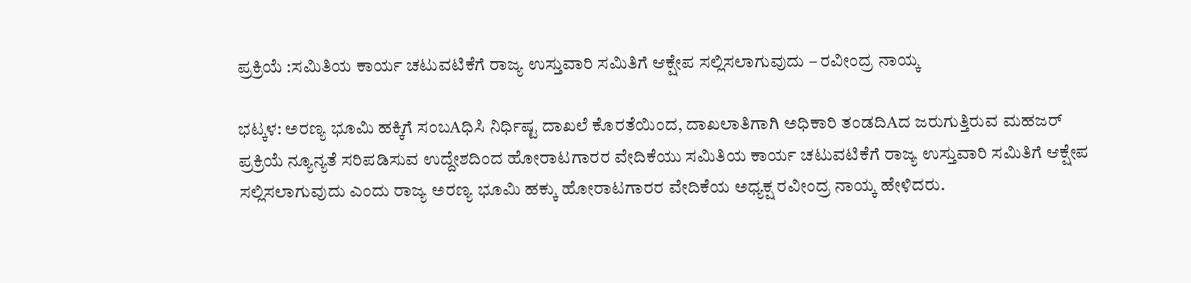ಪ್ರಕ್ರಿಯೆ :ಸಮಿತಿಯ ಕಾರ್ಯ ಚಟುವಟಿಕೆಗೆ ರಾಜ್ಯ ಉಸ್ತುವಾರಿ ಸಮಿತಿಗೆ ಆಕ್ಷೇಪ ಸಲ್ಲಿಸಲಾಗುವುದು – ರವೀಂದ್ರ ನಾಯ್ಕ

ಭಟ್ಕಳ: ಅರಣ್ಯ ಭೂಮಿ ಹಕ್ಕಿಗೆ ಸಂಬAಧಿಸಿ ನಿರ್ಧಿಷ್ಟ ದಾಖಲೆ ಕೊರತೆಯಿಂದ, ದಾಖಲಾತಿಗಾಗಿ ಅಧಿಕಾರಿ ತಂಡದಿAದ ಜರುಗುತ್ತಿರುವ ಮಹಜರ್ ಪ್ರಕ್ರಿಯೆ ನ್ಯೂನ್ಯತೆ ಸರಿಪಡಿಸುವ ಉದ್ದೇಶದಿಂದ ಹೋರಾಟಗಾರರ ವೇದಿಕೆಯು ಸಮಿತಿಯ ಕಾರ್ಯ ಚಟುವಟಿಕೆಗೆ ರಾಜ್ಯ ಉಸ್ತುವಾರಿ ಸಮಿತಿಗೆ ಆಕ್ಷೇಪ ಸಲ್ಲಿಸಲಾಗುವುದು ಎಂದು ರಾಜ್ಯ ಅರಣ್ಯ ಭೂಮಿ ಹಕ್ಕು ಹೋರಾಟಗಾರರ ವೇದಿಕೆಯ ಅಧ್ಯಕ್ಷ ರವೀಂದ್ರ ನಾಯ್ಕ ಹೇಳಿದರು.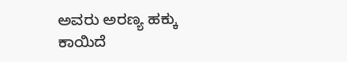ಅವರು ಅರಣ್ಯ ಹಕ್ಕು ಕಾಯಿದೆ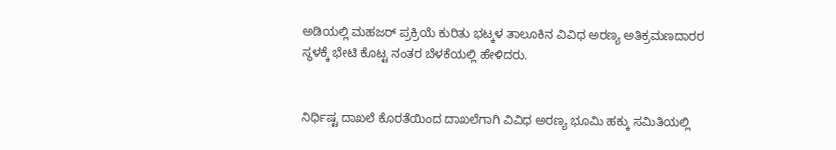ಅಡಿಯಲ್ಲಿ ಮಹಜರ್ ಪ್ರಕ್ರಿಯೆ ಕುರಿತು ಭಟ್ಕಳ ತಾಲೂಕಿನ ವಿವಿಧ ಅರಣ್ಯ ಅತಿಕ್ರಮಣದಾರರ ಸ್ಥಳಕ್ಕೆ ಭೇಟಿ ಕೊಟ್ಟ ನಂತರ ಬೆಳಕೆಯಲ್ಲಿ ಹೇಳಿದರು.


ನಿರ್ಧಿಷ್ಟ ದಾಖಲೆ ಕೊರತೆಯಿಂದ ದಾಖಲೆಗಾಗಿ ವಿವಿಧ ಅರಣ್ಯ ಭೂಮಿ ಹಕ್ಕು ಸಮಿತಿಯಲ್ಲಿ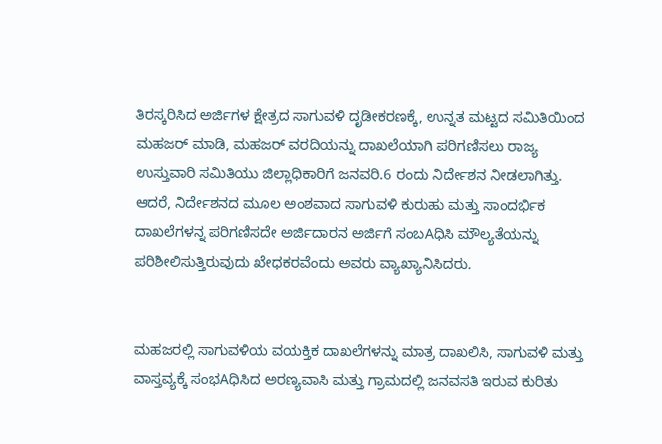ತಿರಸ್ಕರಿಸಿದ ಅರ್ಜಿಗಳ ಕ್ಷೇತ್ರದ ಸಾಗುವಳಿ ದೃಡೀಕರಣಕ್ಕೆ, ಉನ್ನತ ಮಟ್ಟದ ಸಮಿತಿಯಿಂದ ಮಹಜರ್ ಮಾಡಿ, ಮಹಜರ್ ವರದಿಯನ್ನು ದಾಖಲೆಯಾಗಿ ಪರಿಗಣಿಸಲು ರಾಜ್ಯ ಉಸ್ತುವಾರಿ ಸಮಿತಿಯು ಜಿಲ್ಲಾಧಿಕಾರಿಗೆ ಜನವರಿ.6 ರಂದು ನಿರ್ದೇಶನ ನೀಡಲಾಗಿತ್ತು. ಆದರೆ, ನಿರ್ದೇಶನದ ಮೂಲ ಅಂಶವಾದ ಸಾಗುವಳಿ ಕುರುಹು ಮತ್ತು ಸಾಂದರ್ಭಿಕ ದಾಖಲೆಗಳನ್ನ ಪರಿಗಣಿಸದೇ ಅರ್ಜಿದಾರನ ಅರ್ಜಿಗೆ ಸಂಬAಧಿಸಿ ಮೌಲ್ಯತೆಯನ್ನು ಪರಿಶೀಲಿಸುತ್ತಿರುವುದು ಖೇಧಕರವೆಂದು ಅವರು ವ್ಯಾಖ್ಯಾನಿಸಿದರು.


ಮಹಜರಲ್ಲಿ ಸಾಗುವಳಿಯ ವಯಕ್ತಿಕ ದಾಖಲೆಗಳನ್ನು ಮಾತ್ರ ದಾಖಲಿಸಿ, ಸಾಗುವಳಿ ಮತ್ತು ವಾಸ್ತವ್ಯಕ್ಕೆ ಸಂಭAಧಿಸಿದ ಅರಣ್ಯವಾಸಿ ಮತ್ತು ಗ್ರಾಮದಲ್ಲಿ ಜನವಸತಿ ಇರುವ ಕುರಿತು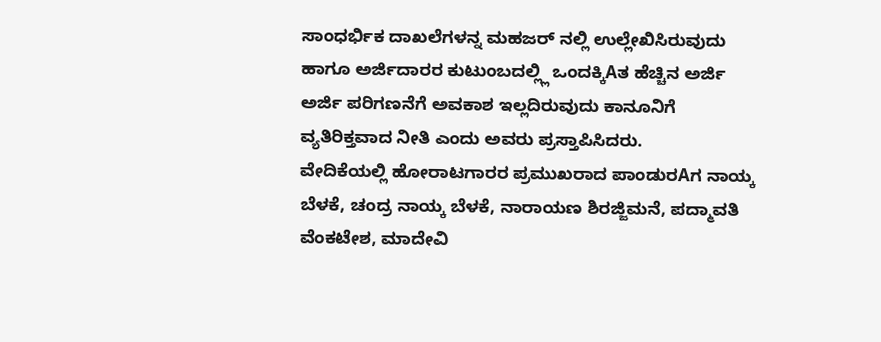ಸಾಂಧರ್ಭಿಕ ದಾಖಲೆಗಳನ್ನ ಮಹಜರ್ ನಲ್ಲಿ ಉಲ್ಲೇಖಿಸಿರುವುದು ಹಾಗೂ ಅರ್ಜಿದಾರರ ಕುಟುಂಬದಲ್ಲ್ಲಿ ಒಂದಕ್ಕಿAತ ಹೆಚ್ಚಿನ ಅರ್ಜಿ ಅರ್ಜಿ ಪರಿಗಣನೆಗೆ ಅವಕಾಶ ಇಲ್ಲದಿರುವುದು ಕಾನೂನಿಗೆ ವ್ಯತಿರಿಕ್ತವಾದ ನೀತಿ ಎಂದು ಅವರು ಪ್ರಸ್ತಾಪಿಸಿದರು.
ವೇದಿಕೆಯಲ್ಲಿ ಹೋರಾಟಗಾರರ ಪ್ರಮುಖರಾದ ಪಾಂಡುರAಗ ನಾಯ್ಕ ಬೆಳಕೆ, ಚಂದ್ರ ನಾಯ್ಕ ಬೆಳಕೆ, ನಾರಾಯಣ ಶಿರಜ್ಜಿಮನೆ, ಪದ್ಮಾವತಿ ವೆಂಕಟೇಶ, ಮಾದೇವಿ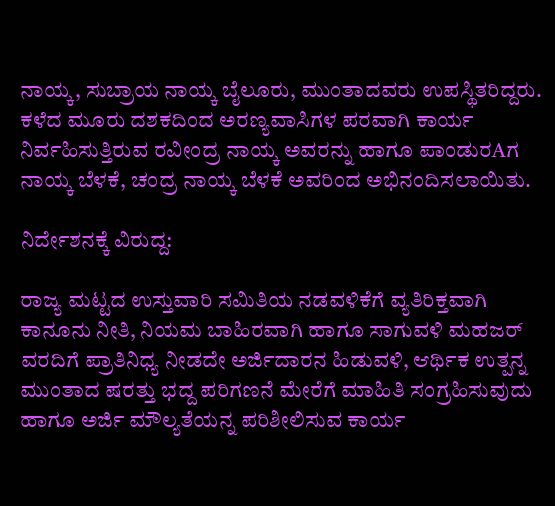ನಾಯ್ಕ, ಸುಬ್ರಾಯ ನಾಯ್ಕ ಬೈಲೂರು, ಮುಂತಾದವರು ಉಪಸ್ಥಿತರಿದ್ದರು.
ಕಳೆದ ಮೂರು ದಶಕದಿಂದ ಅರಣ್ಯವಾಸಿಗಳ ಪರವಾಗಿ ಕಾರ್ಯ ನಿರ್ವಹಿಸುತ್ತಿರುವ ರವೀಂದ್ರ ನಾಯ್ಕ ಅವರನ್ನು ಹಾಗೂ ಪಾಂಡುರAಗ ನಾಯ್ಕ ಬೆಳಕೆ, ಚಂದ್ರ ನಾಯ್ಕ ಬೆಳಕೆ ಅವರಿಂದ ಅಭಿನಂದಿಸಲಾಯಿತು.

ನಿರ್ದೇಶನಕ್ಕೆ ವಿರುದ್ದ:

ರಾಜ್ಯ ಮಟ್ಟದ ಉಸ್ತುವಾರಿ ಸಮಿತಿಯ ನಡವಳಿಕೆಗೆ ವ್ಯತಿರಿಕ್ತವಾಗಿ ಕಾನೂನು ನೀತಿ, ನಿಯಮ ಬಾಹಿರವಾಗಿ ಹಾಗೂ ಸಾಗುವಳಿ ಮಹಜರ್ ವರದಿಗೆ ಪ್ರಾತಿನಿಧ್ಯ ನೀಡದೇ ಅರ್ಜಿದಾರನ ಹಿಡುವಳಿ, ಆರ್ಥಿಕ ಉತ್ಪನ್ನ ಮುಂತಾದ ಷರತ್ತು ಭದ್ದ ಪರಿಗಣನೆ ಮೇರೆಗೆ ಮಾಹಿತಿ ಸಂಗ್ರಹಿಸುವುದು ಹಾಗೂ ಅರ್ಜಿ ಮೌಲ್ಯತೆಯನ್ನ ಪರಿಶೀಲಿಸುವ ಕಾರ್ಯ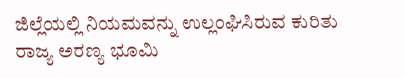ಜಿಲ್ಲೆಯಲ್ಲಿ ನಿಯಮವನ್ನು ಉಲ್ಲಂಘಿಸಿರುವ ಕುರಿತು ರಾಜ್ಯ ಅರಣ್ಯ ಭೂಮಿ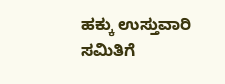ಹಕ್ಕು ಉಸ್ತುವಾರಿ ಸಮಿತಿಗೆ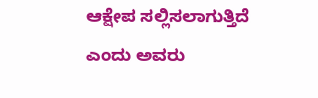ಆಕ್ಷೇಪ ಸಲ್ಲಿಸಲಾಗುತ್ತಿದೆ ಎಂದು ಅವರು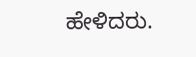ಹೇಳಿದರು.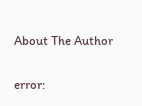About The Author

error: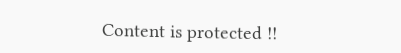Content is protected !!